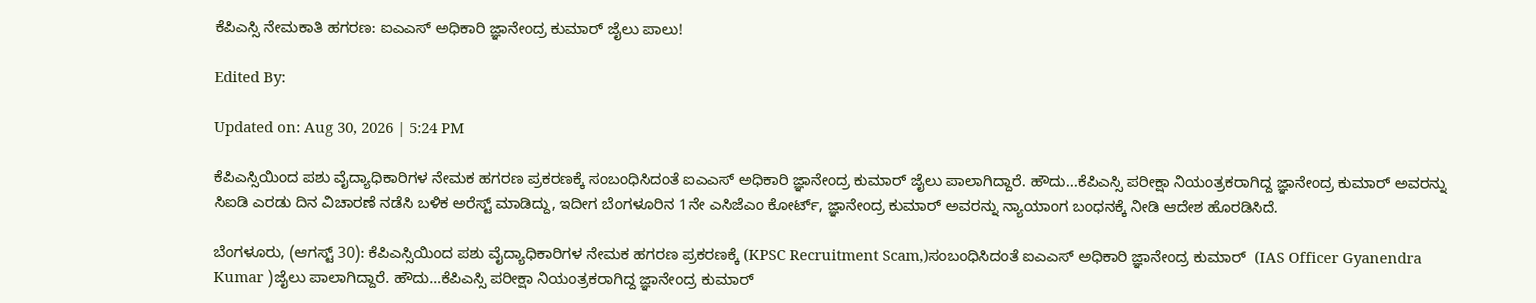ಕೆಪಿಎಸ್ಸಿ ನೇಮಕಾತಿ ಹಗರಣ: ಐಎಎಸ್ ಅಧಿಕಾರಿ ಜ್ಞಾನೇಂದ್ರ ಕುಮಾರ್ ಜೈಲು ಪಾಲು!

Edited By:

Updated on: Aug 30, 2026 | 5:24 PM

ಕೆಪಿಎಸ್ಸಿಯಿಂದ ಪಶು ವೈದ್ಯಾಧಿಕಾರಿಗಳ ನೇಮಕ ಹಗರಣ ಪ್ರಕರಣಕ್ಕೆ ಸಂಬಂಧಿಸಿದಂತೆ ಐಎಎಸ್ ಅಧಿಕಾರಿ ಜ್ಞಾನೇಂದ್ರ ಕುಮಾರ್ ಜೈಲು ಪಾಲಾಗಿದ್ದಾರೆ. ಹೌದು...ಕೆಪಿಎಸ್ಸಿ ಪರೀಕ್ಷಾ ನಿಯಂತ್ರಕರಾಗಿದ್ದ ಜ್ಞಾನೇಂದ್ರ ಕುಮಾರ್ ಅವರನ್ನು ಸಿಐಡಿ ಎರಡು ದಿನ ವಿಚಾರಣೆ ನಡೆಸಿ ಬಳಿಕ ಅರೆಸ್ಟ್ ಮಾಡಿದ್ದು, ಇದೀಗ ಬೆಂಗಳೂರಿನ 1ನೇ ಎಸಿಜೆಎಂ ಕೋರ್ಟ್, ಜ್ಞಾನೇಂದ್ರ ಕುಮಾರ್ ಅವರನ್ನು ನ್ಯಾಯಾಂಗ ಬಂಧನಕ್ಕೆ ನೀಡಿ ಆದೇಶ ಹೊರಡಿಸಿದೆ.

ಬೆಂಗಳೂರು, (ಆಗಸ್ಟ್ 30): ಕೆಪಿಎಸ್ಸಿಯಿಂದ ಪಶು ವೈದ್ಯಾಧಿಕಾರಿಗಳ ನೇಮಕ ಹಗರಣ ಪ್ರಕರಣಕ್ಕೆ (KPSC Recruitment Scam,)ಸಂಬಂಧಿಸಿದಂತೆ ಐಎಎಸ್ ಅಧಿಕಾರಿ ಜ್ಞಾನೇಂದ್ರ ಕುಮಾರ್  (IAS Officer Gyanendra Kumar )ಜೈಲು ಪಾಲಾಗಿದ್ದಾರೆ. ಹೌದು…ಕೆಪಿಎಸ್ಸಿ ಪರೀಕ್ಷಾ ನಿಯಂತ್ರಕರಾಗಿದ್ದ ಜ್ಞಾನೇಂದ್ರ ಕುಮಾರ್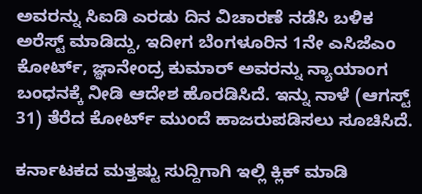ಅವರನ್ನು ಸಿಐಡಿ ಎರಡು ದಿನ ವಿಚಾರಣೆ ನಡೆಸಿ ಬಳಿಕ ಅರೆಸ್ಟ್ ಮಾಡಿದ್ದು, ಇದೀಗ ಬೆಂಗಳೂರಿನ 1ನೇ ಎಸಿಜೆಎಂ ಕೋರ್ಟ್, ಜ್ಞಾನೇಂದ್ರ ಕುಮಾರ್ ಅವರನ್ನು ನ್ಯಾಯಾಂಗ ಬಂಧನಕ್ಕೆ ನೀಡಿ ಆದೇಶ ಹೊರಡಿಸಿದೆ. ಇನ್ನು ನಾಳೆ (ಆಗಸ್ಟ್ 31) ತೆರೆದ ಕೋರ್ಟ್ ಮುಂದೆ ಹಾಜರುಪಡಿಸಲು ಸೂಚಿಸಿದೆ.

ಕರ್ನಾಟಕದ ಮತ್ತಷ್ಟು ಸುದ್ದಿಗಾಗಿ ಇಲ್ಲಿ ಕ್ಲಿಕ್ ಮಾಡಿ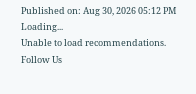Published on: Aug 30, 2026 05:12 PM
Loading...
Unable to load recommendations.
Follow Us